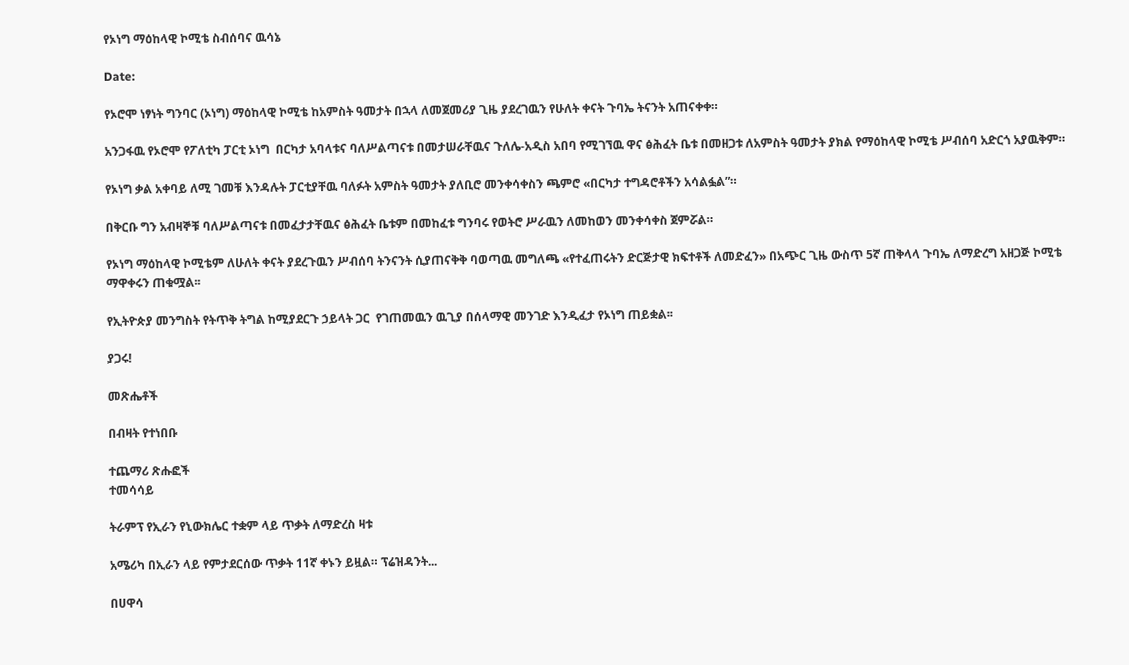የኦነግ ማዕከላዊ ኮሚቴ ስብሰባና ዉሳኔ

Date:

የኦሮሞ ነፃነት ግንባር (ኦነግ) ማዕከላዊ ኮሚቴ ከአምስት ዓመታት በኋላ ለመጀመሪያ ጊዜ ያደረገዉን የሁለት ቀናት ጉባኤ ትናንት አጠናቀቀ።

አንጋፋዉ የኦሮሞ የፖለቲካ ፓርቲ ኦነግ  በርካታ አባላቱና ባለሥልጣናቱ በመታሠራቸዉና ጉለሌ-አዲስ አበባ የሚገኘዉ ዋና ፅሕፈት ቤቱ በመዘጋቱ ለአምስት ዓመታት ያክል የማዕከላዊ ኮሚቴ ሥብሰባ አድርጎ አያዉቅም።

የኦነግ ቃል አቀባይ ለሚ ገመቹ እንዳሉት ፓርቲያቸዉ ባለፉት አምስት ዓመታት ያለቢሮ መንቀሳቀስን ጫምሮ «በርካታ ተግዳሮቶችን አሳልፏል”።

በቅርቡ ግን አብዛኞቹ ባለሥልጣናቱ በመፈታታቸዉና ፅሕፈት ቤቱም በመከፈቱ ግንባሩ የወትሮ ሥራዉን ለመከወን መንቀሳቀስ ጀምሯል።

የኦነግ ማዕከላዊ ኮሚቴም ለሁለት ቀናት ያደረጉዉን ሥብሰባ ትንናንት ሲያጠናቅቅ ባወጣዉ መግለጫ «የተፈጠሩትን ድርጅታዊ ክፍተቶች ለመድፈን» በአጭር ጊዜ ውስጥ 5ኛ ጠቅላላ ጉባኤ ለማድረግ አዘጋጅ ኮሚቴ ማዋቀሩን ጠቁሟል፡፡

የኢትዮጵያ መንግስት የትጥቅ ትግል ከሚያደርጉ ኃይላት ጋር  የገጠመዉን ዉጊያ በሰላማዊ መንገድ እንዲፈታ የኦነግ ጠይቋል፡፡

ያጋሩ!

መጽሔቶች

በብዛት የተነበቡ

ተጨማሪ ጽሑፎች
ተመሳሳይ

ትራምፕ የኢራን የኒውክሌር ተቋም ላይ ጥቃት ለማድረስ ዛቱ

አሜሪካ በኢራን ላይ የምታደርሰው ጥቃት 11ኛ ቀኑን ይዟል። ፕሬዝዳንት...

በሀዋሳ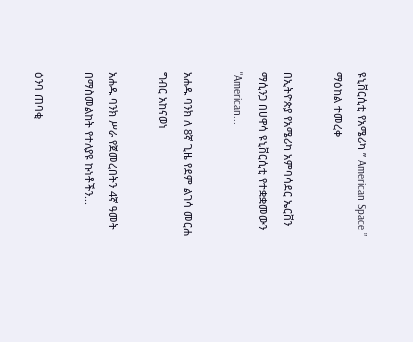ዩኒቨርሲቲ የአሜሪካ ” American Space ” ማዕከል ተመረቀ

በኢትዮጵያ የአሜሪካ አምባሳደር ኤርቨን ማሲንጋ በሀዋሳ ዩኒቨርሲቲ የተቋቋመውን "American...

አሐዱ ባንክ ለ 8ኛ ጊዜ የደም ልገሳ መርሐ ግብር አከናወነ

አሐዱ ባንክ ሥራ የጀመረበትን 4ኛ ዓመት በማስመልከት የተለያዩ ኩነቶችን...

ዕንባ ጠባቂ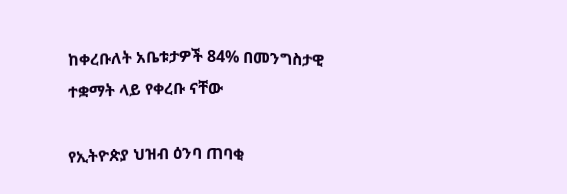ከቀረቡለት አቤቱታዎች 84% በመንግስታዊ ተቋማት ላይ የቀረቡ ናቸው

የኢትዮጵያ ህዝብ ዕንባ ጠባቂ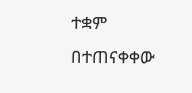ተቋም በተጠናቀቀው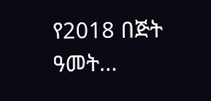የ2018 በጅት ዓመት...